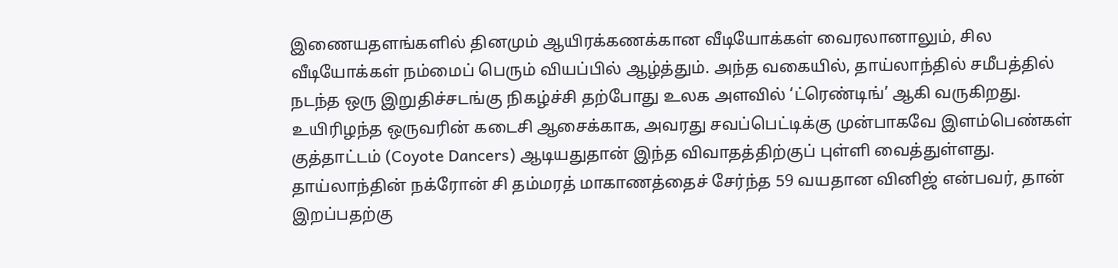இணையதளங்களில் தினமும் ஆயிரக்கணக்கான வீடியோக்கள் வைரலானாலும், சில வீடியோக்கள் நம்மைப் பெரும் வியப்பில் ஆழ்த்தும். அந்த வகையில், தாய்லாந்தில் சமீபத்தில் நடந்த ஒரு இறுதிச்சடங்கு நிகழ்ச்சி தற்போது உலக அளவில் ‘ட்ரெண்டிங்’ ஆகி வருகிறது. உயிரிழந்த ஒருவரின் கடைசி ஆசைக்காக, அவரது சவப்பெட்டிக்கு முன்பாகவே இளம்பெண்கள் குத்தாட்டம் (Coyote Dancers) ஆடியதுதான் இந்த விவாதத்திற்குப் புள்ளி வைத்துள்ளது.
தாய்லாந்தின் நக்ரோன் சி தம்மரத் மாகாணத்தைச் சேர்ந்த 59 வயதான வினிஜ் என்பவர், தான் இறப்பதற்கு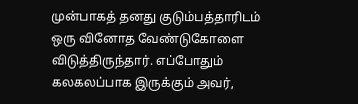முன்பாகத் தனது குடும்பத்தாரிடம் ஒரு வினோத வேண்டுகோளை விடுத்திருந்தார். எப்போதும் கலகலப்பாக இருக்கும் அவர்,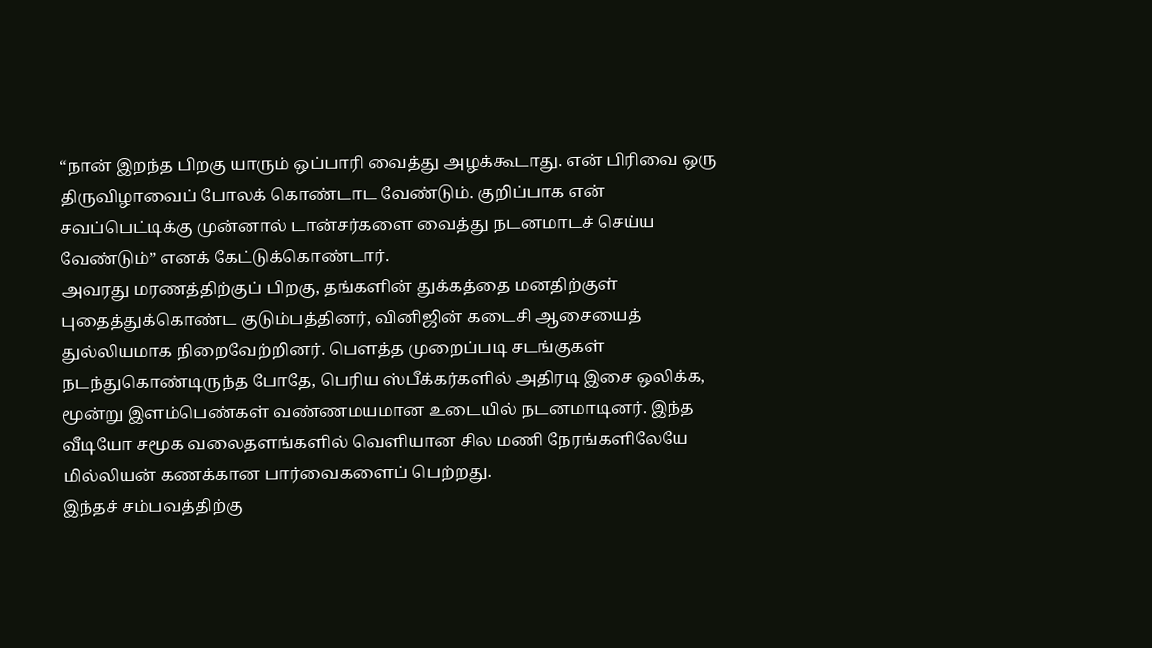“நான் இறந்த பிறகு யாரும் ஒப்பாரி வைத்து அழக்கூடாது. என் பிரிவை ஒரு திருவிழாவைப் போலக் கொண்டாட வேண்டும். குறிப்பாக என் சவப்பெட்டிக்கு முன்னால் டான்சர்களை வைத்து நடனமாடச் செய்ய வேண்டும்” எனக் கேட்டுக்கொண்டார்.
அவரது மரணத்திற்குப் பிறகு, தங்களின் துக்கத்தை மனதிற்குள் புதைத்துக்கொண்ட குடும்பத்தினர், வினிஜின் கடைசி ஆசையைத் துல்லியமாக நிறைவேற்றினர். பௌத்த முறைப்படி சடங்குகள் நடந்துகொண்டிருந்த போதே, பெரிய ஸ்பீக்கர்களில் அதிரடி இசை ஒலிக்க, மூன்று இளம்பெண்கள் வண்ணமயமான உடையில் நடனமாடினர். இந்த வீடியோ சமூக வலைதளங்களில் வெளியான சில மணி நேரங்களிலேயே மில்லியன் கணக்கான பார்வைகளைப் பெற்றது.
இந்தச் சம்பவத்திற்கு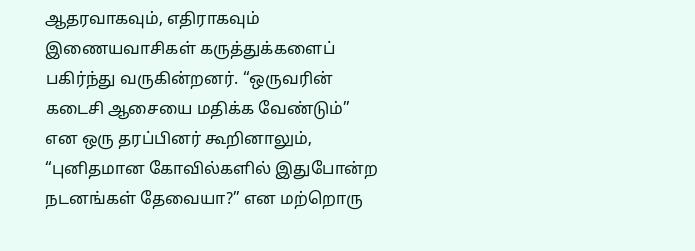ஆதரவாகவும், எதிராகவும் இணையவாசிகள் கருத்துக்களைப் பகிர்ந்து வருகின்றனர். “ஒருவரின் கடைசி ஆசையை மதிக்க வேண்டும்” என ஒரு தரப்பினர் கூறினாலும், “புனிதமான கோவில்களில் இதுபோன்ற நடனங்கள் தேவையா?” என மற்றொரு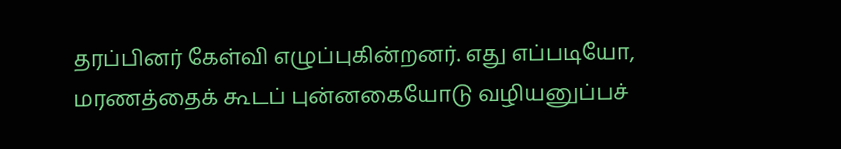தரப்பினர் கேள்வி எழுப்புகின்றனர். எது எப்படியோ, மரணத்தைக் கூடப் புன்னகையோடு வழியனுப்பச்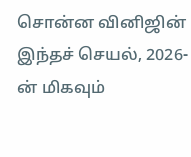சொன்ன வினிஜின் இந்தச் செயல், 2026-ன் மிகவும்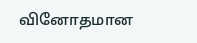வினோதமான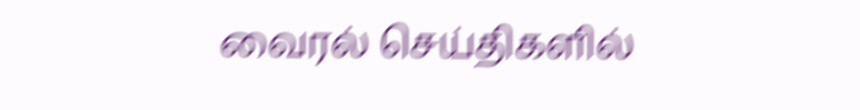வைரல் செய்திகளில்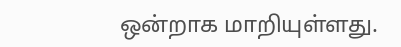ஒன்றாக மாறியுள்ளது.